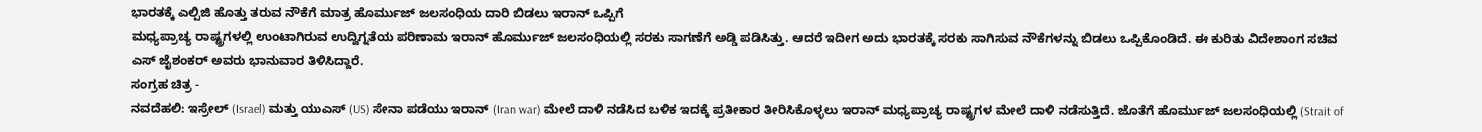ಭಾರತಕ್ಕೆ ಎಲ್ಪಿಜಿ ಹೊತ್ತು ತರುವ ನೌಕೆಗೆ ಮಾತ್ರ ಹೊರ್ಮುಜ್ ಜಲಸಂಧಿಯ ದಾರಿ ಬಿಡಲು ಇರಾನ್ ಒಪ್ಪಿಗೆ
ಮಧ್ಯಪ್ರಾಚ್ಯ ರಾಷ್ಟ್ರಗಳಲ್ಲಿ ಉಂಟಾಗಿರುವ ಉದ್ವಿಗ್ನತೆಯ ಪರಿಣಾಮ ಇರಾನ್ ಹೊರ್ಮುಜ್ ಜಲಸಂಧಿಯಲ್ಲಿ ಸರಕು ಸಾಗಣೆಗೆ ಅಡ್ಡಿ ಪಡಿಸಿತ್ತು. ಆದರೆ ಇದೀಗ ಅದು ಭಾರತಕ್ಕೆ ಸರಕು ಸಾಗಿಸುವ ನೌಕೆಗಳನ್ನು ಬಿಡಲು ಒಪ್ಪಿಕೊಂಡಿದೆ. ಈ ಕುರಿತು ವಿದೇಶಾಂಗ ಸಚಿವ ಎಸ್ ಜೈಶಂಕರ್ ಅವರು ಭಾನುವಾರ ತಿಳಿಸಿದ್ದಾರೆ.
ಸಂಗ್ರಹ ಚಿತ್ರ -
ನವದೆಹಲಿ: ಇಸ್ರೇಲ್ (Israel) ಮತ್ತು ಯುಎಸ್ (US) ಸೇನಾ ಪಡೆಯು ಇರಾನ್ (Iran war) ಮೇಲೆ ದಾಳಿ ನಡೆಸಿದ ಬಳಿಕ ಇದಕ್ಕೆ ಪ್ರತೀಕಾರ ತೀರಿಸಿಕೊಳ್ಳಲು ಇರಾನ್ ಮಧ್ಯಪ್ರಾಚ್ಯ ರಾಷ್ಟ್ರಗಳ ಮೇಲೆ ದಾಳಿ ನಡೆಸುತ್ತಿದೆ. ಜೊತೆಗೆ ಹೊರ್ಮುಜ್ ಜಲಸಂಧಿಯಲ್ಲಿ (Strait of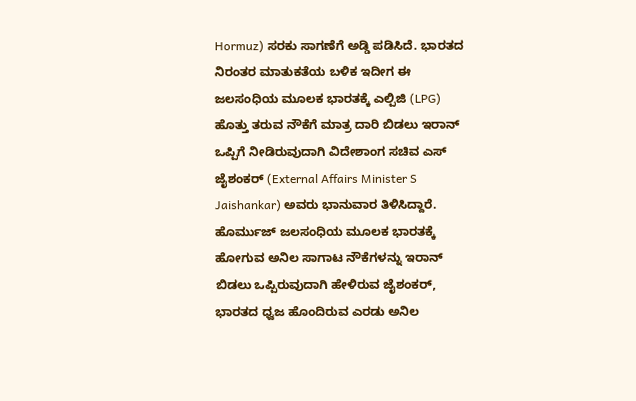Hormuz) ಸರಕು ಸಾಗಣೆಗೆ ಅಡ್ಡಿ ಪಡಿಸಿದೆ. ಭಾರತದ ನಿರಂತರ ಮಾತುಕತೆಯ ಬಳಿಕ ಇದೀಗ ಈ ಜಲಸಂಧಿಯ ಮೂಲಕ ಭಾರತಕ್ಕೆ ಎಲ್ಪಿಜಿ (LPG) ಹೊತ್ತು ತರುವ ನೌಕೆಗೆ ಮಾತ್ರ ದಾರಿ ಬಿಡಲು ಇರಾನ್ ಒಪ್ಪಿಗೆ ನೀಡಿರುವುದಾಗಿ ವಿದೇಶಾಂಗ ಸಚಿವ ಎಸ್ ಜೈಶಂಕರ್ (External Affairs Minister S Jaishankar) ಅವರು ಭಾನುವಾರ ತಿಳಿಸಿದ್ದಾರೆ.
ಹೊರ್ಮುಜ್ ಜಲಸಂಧಿಯ ಮೂಲಕ ಭಾರತಕ್ಕೆ ಹೋಗುವ ಅನಿಲ ಸಾಗಾಟ ನೌಕೆಗಳನ್ನು ಇರಾನ್ ಬಿಡಲು ಒಪ್ಪಿರುವುದಾಗಿ ಹೇಳಿರುವ ಜೈಶಂಕರ್, ಭಾರತದ ಧ್ವಜ ಹೊಂದಿರುವ ಎರಡು ಅನಿಲ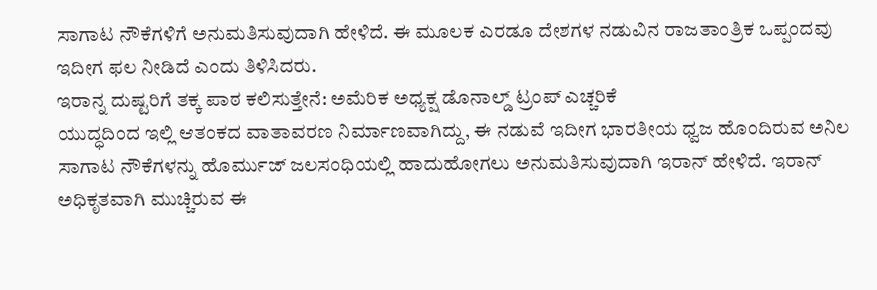ಸಾಗಾಟ ನೌಕೆಗಳಿಗೆ ಅನುಮತಿಸುವುದಾಗಿ ಹೇಳಿದೆ. ಈ ಮೂಲಕ ಎರಡೂ ದೇಶಗಳ ನಡುವಿನ ರಾಜತಾಂತ್ರಿಕ ಒಪ್ಪಂದವು ಇದೀಗ ಫಲ ನೀಡಿದೆ ಎಂದು ತಿಳಿಸಿದರು.
ಇರಾನ್ನ ದುಷ್ಟರಿಗೆ ತಕ್ಕ ಪಾಠ ಕಲಿಸುತ್ತೇನೆ: ಅಮೆರಿಕ ಅಧ್ಯಕ್ಷ ಡೊನಾಲ್ಡ್ ಟ್ರಂಪ್ ಎಚ್ಚರಿಕೆ
ಯುದ್ಧದಿಂದ ಇಲ್ಲಿ ಆತಂಕದ ವಾತಾವರಣ ನಿರ್ಮಾಣವಾಗಿದ್ದು, ಈ ನಡುವೆ ಇದೀಗ ಭಾರತೀಯ ಧ್ವಜ ಹೊಂದಿರುವ ಅನಿಲ ಸಾಗಾಟ ನೌಕೆಗಳನ್ನು ಹೊರ್ಮುಜ್ ಜಲಸಂಧಿಯಲ್ಲಿ ಹಾದುಹೋಗಲು ಅನುಮತಿಸುವುದಾಗಿ ಇರಾನ್ ಹೇಳಿದೆ. ಇರಾನ್ ಅಧಿಕೃತವಾಗಿ ಮುಚ್ಚಿರುವ ಈ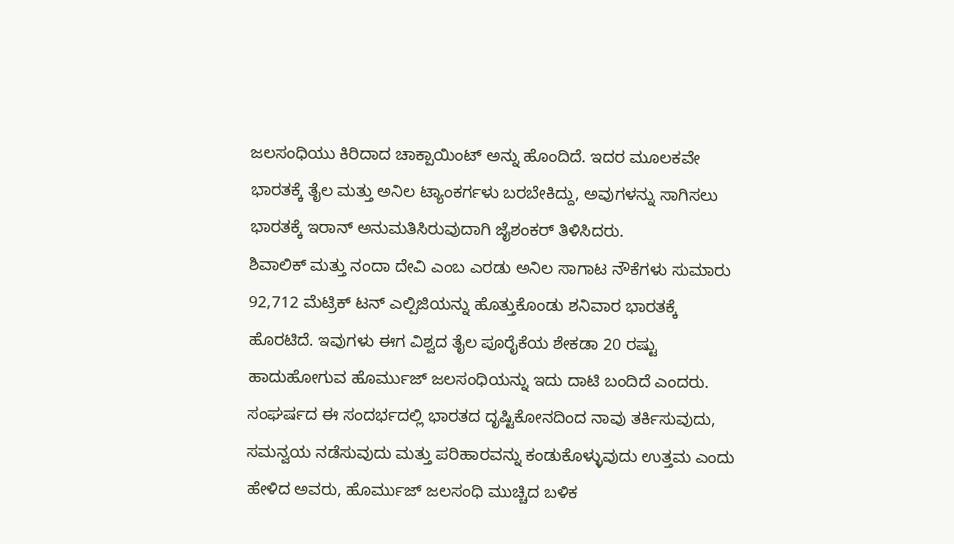ಜಲಸಂಧಿಯು ಕಿರಿದಾದ ಚಾಕ್ಪಾಯಿಂಟ್ ಅನ್ನು ಹೊಂದಿದೆ. ಇದರ ಮೂಲಕವೇ ಭಾರತಕ್ಕೆ ತೈಲ ಮತ್ತು ಅನಿಲ ಟ್ಯಾಂಕರ್ಗಳು ಬರಬೇಕಿದ್ದು, ಅವುಗಳನ್ನು ಸಾಗಿಸಲು ಭಾರತಕ್ಕೆ ಇರಾನ್ ಅನುಮತಿಸಿರುವುದಾಗಿ ಜೈಶಂಕರ್ ತಿಳಿಸಿದರು.
ಶಿವಾಲಿಕ್ ಮತ್ತು ನಂದಾ ದೇವಿ ಎಂಬ ಎರಡು ಅನಿಲ ಸಾಗಾಟ ನೌಕೆಗಳು ಸುಮಾರು 92,712 ಮೆಟ್ರಿಕ್ ಟನ್ ಎಲ್ಪಿಜಿಯನ್ನು ಹೊತ್ತುಕೊಂಡು ಶನಿವಾರ ಭಾರತಕ್ಕೆ ಹೊರಟಿದೆ. ಇವುಗಳು ಈಗ ವಿಶ್ವದ ತೈಲ ಪೂರೈಕೆಯ ಶೇಕಡಾ 20 ರಷ್ಟು ಹಾದುಹೋಗುವ ಹೊರ್ಮುಜ್ ಜಲಸಂಧಿಯನ್ನು ಇದು ದಾಟಿ ಬಂದಿದೆ ಎಂದರು.
ಸಂಘರ್ಷದ ಈ ಸಂದರ್ಭದಲ್ಲಿ ಭಾರತದ ದೃಷ್ಟಿಕೋನದಿಂದ ನಾವು ತರ್ಕಿಸುವುದು, ಸಮನ್ವಯ ನಡೆಸುವುದು ಮತ್ತು ಪರಿಹಾರವನ್ನು ಕಂಡುಕೊಳ್ಳುವುದು ಉತ್ತಮ ಎಂದು ಹೇಳಿದ ಅವರು, ಹೊರ್ಮುಜ್ ಜಲಸಂಧಿ ಮುಚ್ಚಿದ ಬಳಿಕ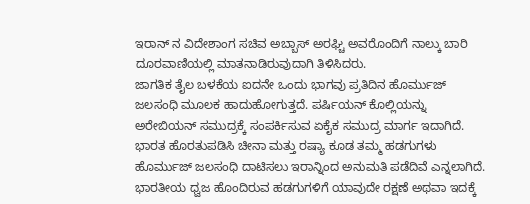ಇರಾನ್ ನ ವಿದೇಶಾಂಗ ಸಚಿವ ಅಬ್ಬಾಸ್ ಅರಘ್ಚಿ ಅವರೊಂದಿಗೆ ನಾಲ್ಕು ಬಾರಿ ದೂರವಾಣಿಯಲ್ಲಿ ಮಾತನಾಡಿರುವುದಾಗಿ ತಿಳಿಸಿದರು.
ಜಾಗತಿಕ ತೈಲ ಬಳಕೆಯ ಐದನೇ ಒಂದು ಭಾಗವು ಪ್ರತಿದಿನ ಹೊರ್ಮುಜ್ ಜಲಸಂಧಿ ಮೂಲಕ ಹಾದುಹೋಗುತ್ತದೆ. ಪರ್ಷಿಯನ್ ಕೊಲ್ಲಿಯನ್ನು ಅರೇಬಿಯನ್ ಸಮುದ್ರಕ್ಕೆ ಸಂಪರ್ಕಿಸುವ ಏಕೈಕ ಸಮುದ್ರ ಮಾರ್ಗ ಇದಾಗಿದೆ. ಭಾರತ ಹೊರತುಪಡಿಸಿ ಚೀನಾ ಮತ್ತು ರಷ್ಯಾ ಕೂಡ ತಮ್ಮ ಹಡಗುಗಳು ಹೊರ್ಮುಜ್ ಜಲಸಂಧಿ ದಾಟಿಸಲು ಇರಾನ್ನಿಂದ ಅನುಮತಿ ಪಡೆದಿವೆ ಎನ್ನಲಾಗಿದೆ.
ಭಾರತೀಯ ಧ್ವಜ ಹೊಂದಿರುವ ಹಡಗುಗಳಿಗೆ ಯಾವುದೇ ರಕ್ಷಣೆ ಅಥವಾ ಇದಕ್ಕೆ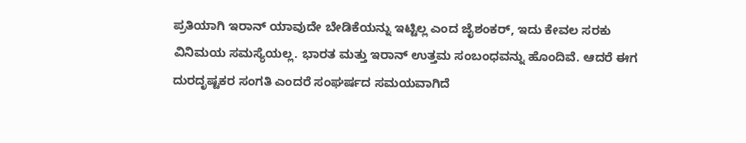ಪ್ರತಿಯಾಗಿ ಇರಾನ್ ಯಾವುದೇ ಬೇಡಿಕೆಯನ್ನು ಇಟ್ಟಿಲ್ಲ ಎಂದ ಜೈಶಂಕರ್, ಇದು ಕೇವಲ ಸರಕು ವಿನಿಮಯ ಸಮಸ್ಯೆಯಲ್ಲ. ಭಾರತ ಮತ್ತು ಇರಾನ್ ಉತ್ತಮ ಸಂಬಂಧವನ್ನು ಹೊಂದಿವೆ. ಆದರೆ ಈಗ ದುರದೃಷ್ಟಕರ ಸಂಗತಿ ಎಂದರೆ ಸಂಘರ್ಷದ ಸಮಯವಾಗಿದೆ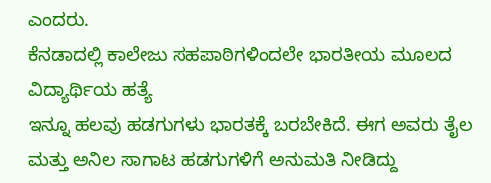ಎಂದರು.
ಕೆನಡಾದಲ್ಲಿ ಕಾಲೇಜು ಸಹಪಾಠಿಗಳಿಂದಲೇ ಭಾರತೀಯ ಮೂಲದ ವಿದ್ಯಾರ್ಥಿಯ ಹತ್ಯೆ
ಇನ್ನೂ ಹಲವು ಹಡಗುಗಳು ಭಾರತಕ್ಕೆ ಬರಬೇಕಿದೆ. ಈಗ ಅವರು ತೈಲ ಮತ್ತು ಅನಿಲ ಸಾಗಾಟ ಹಡಗುಗಳಿಗೆ ಅನುಮತಿ ನೀಡಿದ್ದು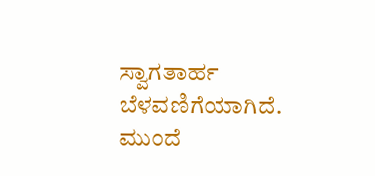ಸ್ವಾಗತಾರ್ಹ ಬೆಳವಣಿಗೆಯಾಗಿದೆ. ಮುಂದೆ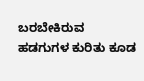ಬರಬೇಕಿರುವ ಹಡಗುಗಳ ಕುರಿತು ಕೂಡ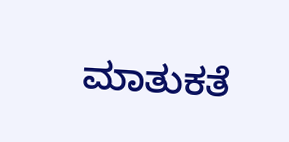ಮಾತುಕತೆ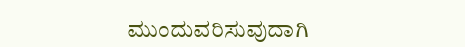ಮುಂದುವರಿಸುವುದಾಗಿ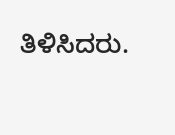ತಿಳಿಸಿದರು.